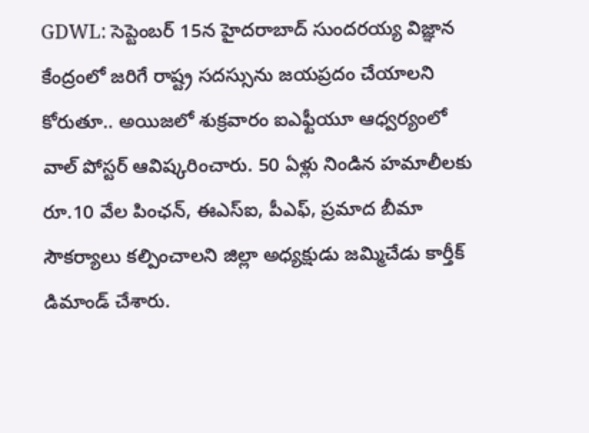GDWL: సెప్టెంబర్ 15న హైదరాబాద్ సుందరయ్య విజ్ఞాన కేంద్రంలో జరిగే రాష్ట్ర సదస్సును జయప్రదం చేయాలని కోరుతూ.. అయిజలో శుక్రవారం ఐఎఫ్టీయూ ఆధ్వర్యంలో వాల్ పోస్టర్ ఆవిష్కరించారు. 50 ఏళ్లు నిండిన హమాలీలకు రూ.10 వేల పింఛన్, ఈఎస్ఐ, పీఎఫ్, ప్రమాద బీమా సౌకర్యాలు కల్పించాలని జిల్లా అధ్యక్షుడు జమ్మిచేడు కార్తీక్ డిమాండ్ చేశారు.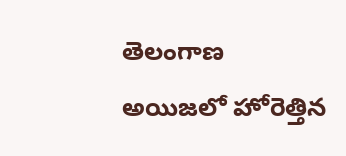తెలంగాణ
అయిజలో హోరెత్తిన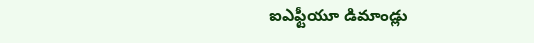ఐఎఫ్టీయూ డిమాండ్లు